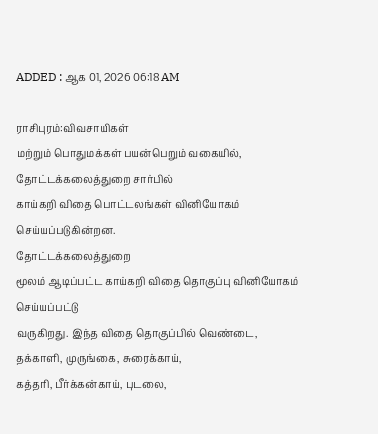ADDED : ஆக 01, 2026 06:18 AM

ராசிபுரம்:விவசாயிகள்
மற்றும் பொதுமக்கள் பயன்பெறும் வகையில், தோட்டக்கலைத்துறை சார்பில்
காய்கறி விதை பொட்டலங்கள் வினியோகம் செய்யப்படுகின்றன.
தோட்டக்கலைத்துறை
மூலம் ஆடிப்பட்ட காய்கறி விதை தொகுப்பு வினியோகம் செய்யப்பட்டு
வருகிறது. இந்த விதை தொகுப்பில் வெண்டை, தக்காளி, முருங்கை, சுரைக்காய்,
கத்தரி, பீர்க்கன்காய், புடலை,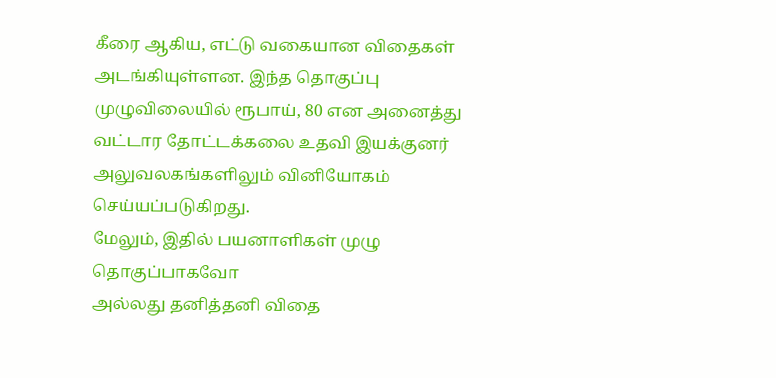கீரை ஆகிய, எட்டு வகையான விதைகள்
அடங்கியுள்ளன. இந்த தொகுப்பு முழுவிலையில் ரூபாய், 80 என அனைத்து
வட்டார தோட்டக்கலை உதவி இயக்குனர் அலுவலகங்களிலும் வினியோகம்
செய்யப்படுகிறது.
மேலும், இதில் பயனாளிகள் முழு தொகுப்பாகவோ
அல்லது தனித்தனி விதை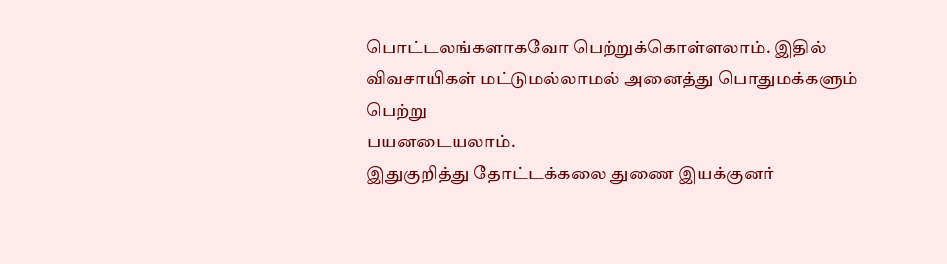பொட்டலங்களாகவோ பெற்றுக்கொள்ளலாம். இதில்
விவசாயிகள் மட்டுமல்லாமல் அனைத்து பொதுமக்களும் பெற்று
பயனடையலாம்.
இதுகுறித்து தோட்டக்கலை துணை இயக்குனர்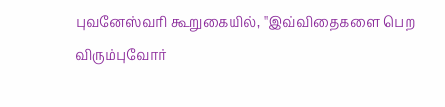புவனேஸ்வரி கூறுகையில், ''இவ்விதைகளை பெற விரும்புவோர்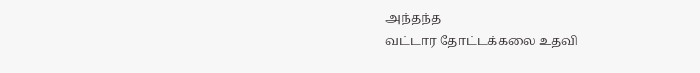அந்தந்த
வட்டார தோட்டக்கலை உதவி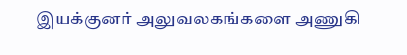இயக்குனர் அலுவலகங்களை அணுகி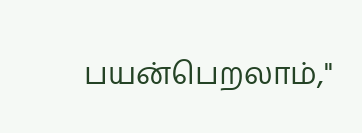பயன்பெறலாம்,''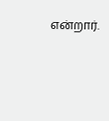என்றார்.